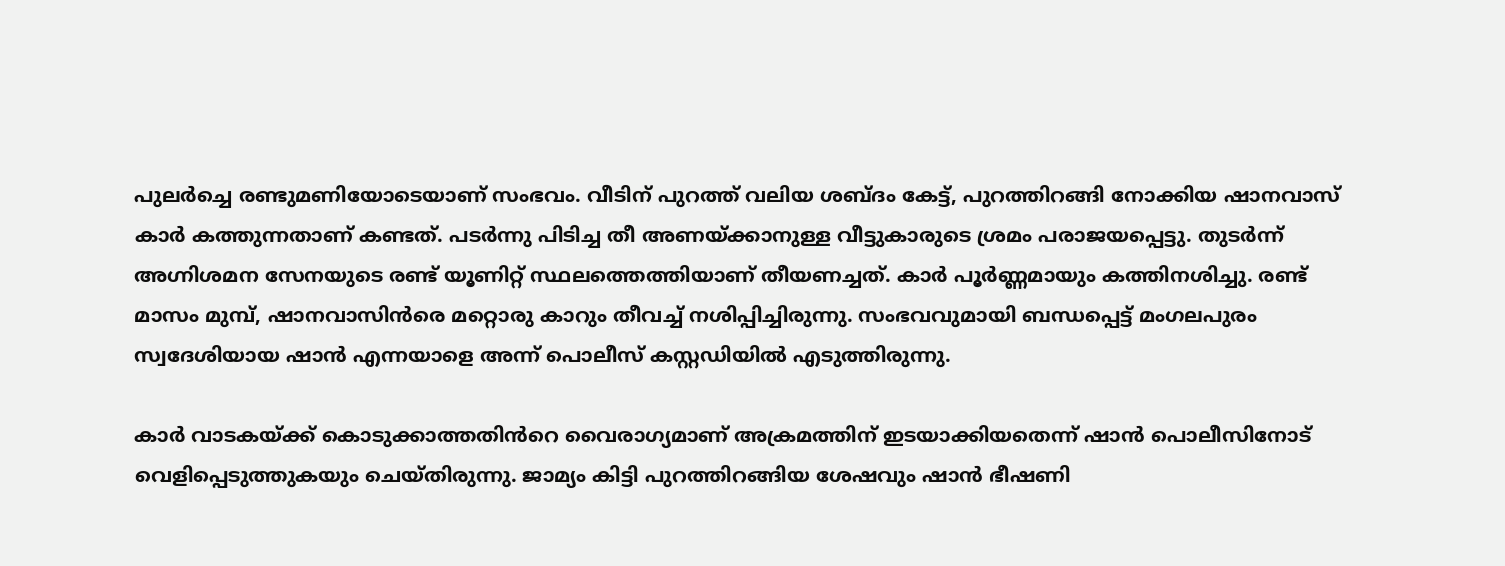പുലർച്ചെ രണ്ടുമണിയോടെയാണ് സംഭവം. വീടിന് പുറത്ത് വലിയ ശബ്ദം കേട്ട്, പുറത്തിറങ്ങി നോക്കിയ ഷാനവാസ് കാർ കത്തുന്നതാണ് കണ്ടത്. പടർന്നു പിടിച്ച തീ അണയ്ക്കാനുള്ള വീട്ടുകാരുടെ ശ്രമം പരാജയപ്പെട്ടു. തുടർന്ന് അഗ്നിശമന സേനയുടെ രണ്ട് യൂണിറ്റ് സ്ഥലത്തെത്തിയാണ് തീയണച്ചത്. കാർ പൂർണ്ണമായും കത്തിനശിച്ചു. രണ്ട് മാസം മുമ്പ്, ഷാനവാസിൻരെ മറ്റൊരു കാറും തീവച്ച് നശിപ്പിച്ചിരുന്നു. സംഭവവുമായി ബന്ധപ്പെട്ട് മംഗലപുരം സ്വദേശിയായ ഷാൻ എന്നയാളെ അന്ന് പൊലീസ് കസ്റ്റഡിയിൽ എടുത്തിരുന്നു.

കാർ വാടകയ്ക്ക് കൊടുക്കാത്തതിൻറെ വൈരാഗ്യമാണ് അക്രമത്തിന് ഇടയാക്കിയതെന്ന് ഷാൻ പൊലീസിനോട് വെളിപ്പെടുത്തുകയും ചെയ്തിരുന്നു. ജാമ്യം കിട്ടി പുറത്തിറങ്ങിയ ശേഷവും ഷാൻ ഭീഷണി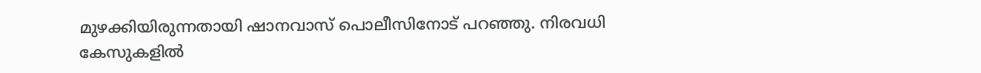മുഴക്കിയിരുന്നതായി ഷാനവാസ് പൊലീസിനോട് പറഞ്ഞു. നിരവധി കേസുകളിൽ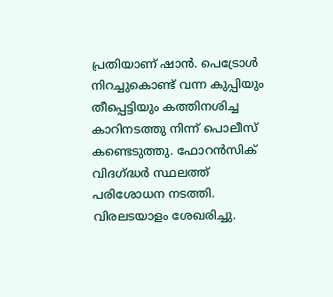പ്രതിയാണ് ഷാൻ. പെട്രോൾ നിറച്ചുകൊണ്ട് വന്ന കുപ്പിയും തീപ്പെട്ടിയും കത്തിനശിച്ച കാറിനടത്തു നിന്ന് പൊലീസ് കണ്ടെടുത്തു. ഫോറൻസിക് വിദഗ്ദ്ധർ സ്ഥലത്ത് പരിശോധന നടത്തി. വിരലടയാളം ശേഖരിച്ചു.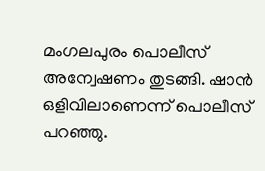മംഗലപുരം പൊലീസ് അന്വേഷണം തുടങ്ങി. ഷാൻ ഒളിവിലാണെന്ന് പൊലീസ് പറഞ്ഞു.